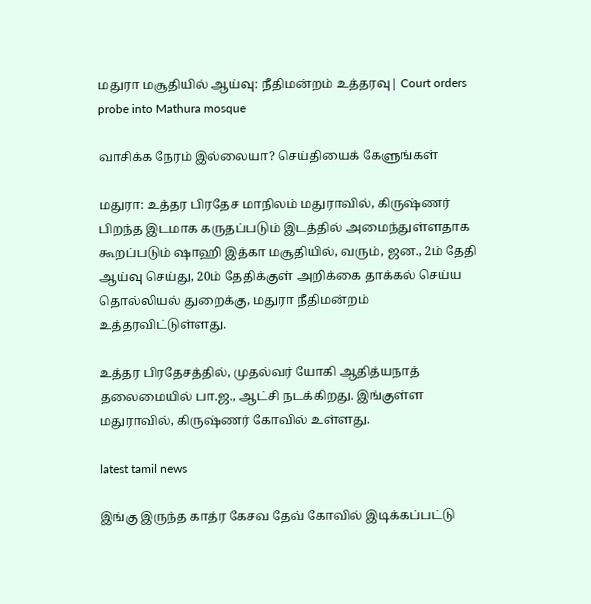மதுரா மசூதியில் ஆய்வு: நீதிமன்றம் உத்தரவு| Court orders probe into Mathura mosque

வாசிக்க நேரம் இல்லையா? செய்தியைக் கேளுங்கள்

மதுரா: உத்தர பிரதேச மாநிலம் மதுராவில், கிருஷ்ணர் பிறந்த இடமாக கருதப்படும் இடத்தில் அமைந்துள்ளதாக கூறப்படும் ஷாஹி இத்கா மசூதியில், வரும், ஜன., 2ம் தேதி ஆய்வு செய்து, 20ம் தேதிக்குள் அறிக்கை தாக்கல் செய்ய தொல்லியல் துறைக்கு, மதுரா நீதிமன்றம் உத்தரவிட்டுள்ளது.

உத்தர பிரதேசத்தில், முதல்வர் யோகி ஆதித்யநாத் தலைமையில் பா.ஜ., ஆட்சி நடக்கிறது. இங்குள்ள மதுராவில், கிருஷ்ணர் கோவில் உள்ளது.

latest tamil news

இங்கு இருந்த காத்ர கேசவ தேவ் கோவில் இடிக்கப்பட்டு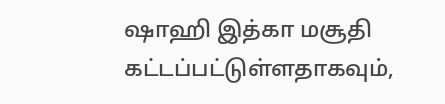ஷாஹி இத்கா மசூதி கட்டப்பட்டுள்ளதாகவும்,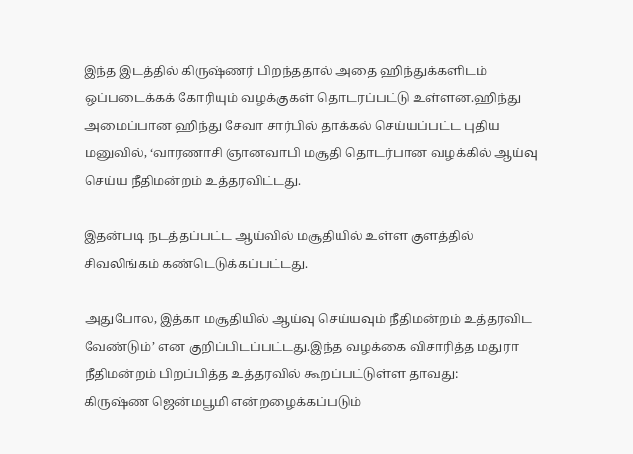இந்த இடத்தில் கிருஷ்ணர் பிறந்ததால் அதை ஹிந்துக்களிடம் ஒப்படைக்கக் கோரியும் வழக்குகள் தொடரப்பட்டு உள்ளன.ஹிந்து அமைப்பான ஹிந்து சேவா சார்பில் தாக்கல் செய்யப்பட்ட புதிய மனுவில், ‘வாரணாசி ஞானவாபி மசூதி தொடர்பான வழக்கில் ஆய்வு செய்ய நீதிமன்றம் உத்தரவிட்டது.

இதன்படி நடத்தப்பட்ட ஆய்வில் மசூதியில் உள்ள குளத்தில் சிவலிங்கம் கண்டெடுக்கப்பட்டது.

அதுபோல, இத்கா மசூதியில் ஆய்வு செய்யவும் நீதிமன்றம் உத்தரவிட வேண்டும்’ என குறிப்பிடப்பட்டது.இந்த வழக்கை விசாரித்த மதுரா நீதிமன்றம் பிறப்பித்த உத்தரவில் கூறப்பட்டுள்ள தாவது:
கிருஷ்ண ஜென்மபூமி என்றழைக்கப்படும்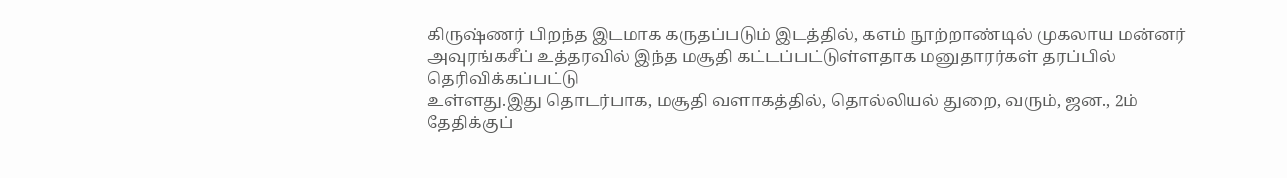கிருஷ்ணர் பிறந்த இடமாக கருதப்படும் இடத்தில், ௧௭ம் நூற்றாண்டில் முகலாய மன்னர் அவுரங்கசீப் உத்தரவில் இந்த மசூதி கட்டப்பட்டுள்ளதாக மனுதாரர்கள் தரப்பில் தெரிவிக்கப்பட்டு
உள்ளது.இது தொடர்பாக, மசூதி வளாகத்தில், தொல்லியல் துறை, வரும், ஜன., 2ம் தேதிக்குப்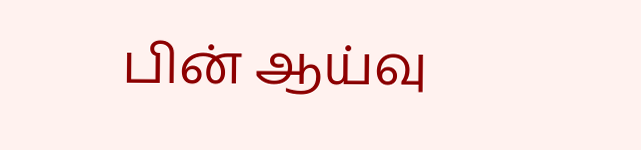பின் ஆய்வு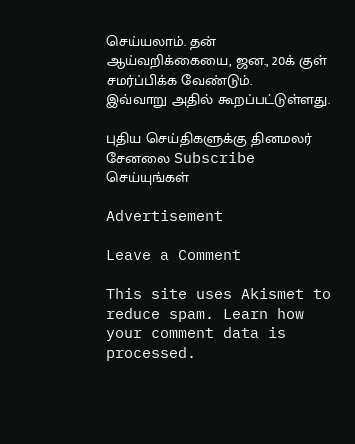செய்யலாம். தன் ஆய்வறிக்கையை, ஜன., 20க் குள் சமர்ப்பிக்க வேண்டும்.
இவ்வாறு அதில் கூறப்பட்டுள்ளது.

புதிய செய்திகளுக்கு தினமலர் சேனலை Subscribe செய்யுங்கள்

Advertisement

Leave a Comment

This site uses Akismet to reduce spam. Learn how your comment data is processed.